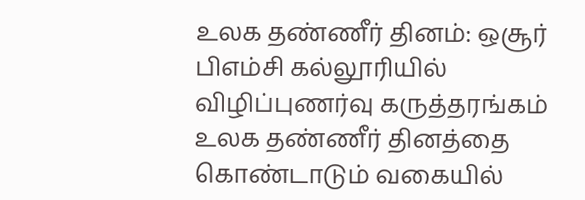உலக தண்ணீர் தினம்: ஒசூர் பிஎம்சி கல்லூரியில் விழிப்புணர்வு கருத்தரங்கம்
உலக தண்ணீர் தினத்தை கொண்டாடும் வகையில்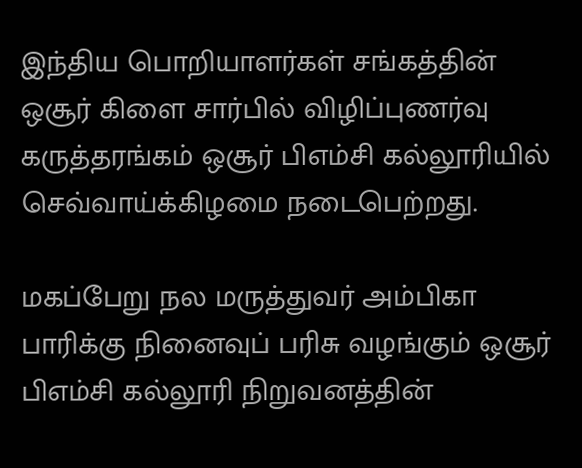இந்திய பொறியாளர்கள் சங்கத்தின் ஒசூர் கிளை சார்பில் விழிப்புணர்வு கருத்தரங்கம் ஒசூர் பிஎம்சி கல்லூரியில் செவ்வாய்க்கிழமை நடைபெற்றது.

மகப்பேறு நல மருத்துவர் அம்பிகா பாரிக்கு நினைவுப் பரிசு வழங்கும் ஒசூர் பிஎம்சி கல்லூரி நிறுவனத்தின்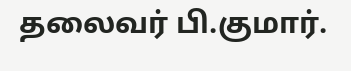தலைவர் பி.குமார்.